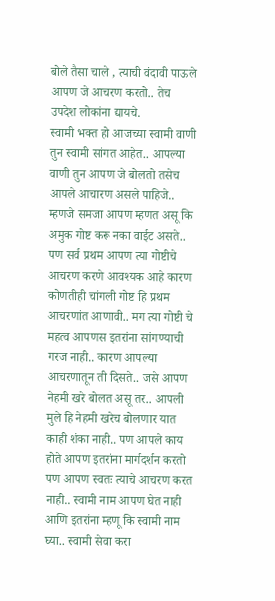बोले तैसा चाले , त्याची वंदावी पाऊले
आपण जे आचरण करतो.. तेच उपदेश लोकांना द्यायचे.
स्वामी भक्त हो आजच्या स्वामी वाणी तुन स्वामी सांगत आहेत.. आपल्या वाणी तुन आपण जे बोलतो तसेच आपले आचारण असले पाहिजे.. म्हणजे समजा आपण म्हणत असू कि अमुक गोष्ट करू नका वाईट असते.. पण सर्व प्रथम आपण त्या गोष्टीचे आचरण करणे आवश्यक आहे कारण कोणतीही चांगली गोष्ट हि प्रथम आचरणांत आणावी.. मग त्या गोष्टी चे महत्व आपणस इतरांना सांगण्याची गरज नाही.. कारण आपल्या आचरणातून ती दिसते.. जसे आपण नेहमी खरे बोलत असू तर.. आपली मुले हि नेहमी खरेच बोलणार यात काही शंका नाही.. पण आपले काय होते आपण इतरांना मार्गदर्शन करतो पण आपण स्वतः त्याचे आचरण करत नाही.. स्वामी नाम आपण घेत नाही आणि इतरांना म्हणू कि स्वामी नाम घ्या.. स्वामी सेवा करा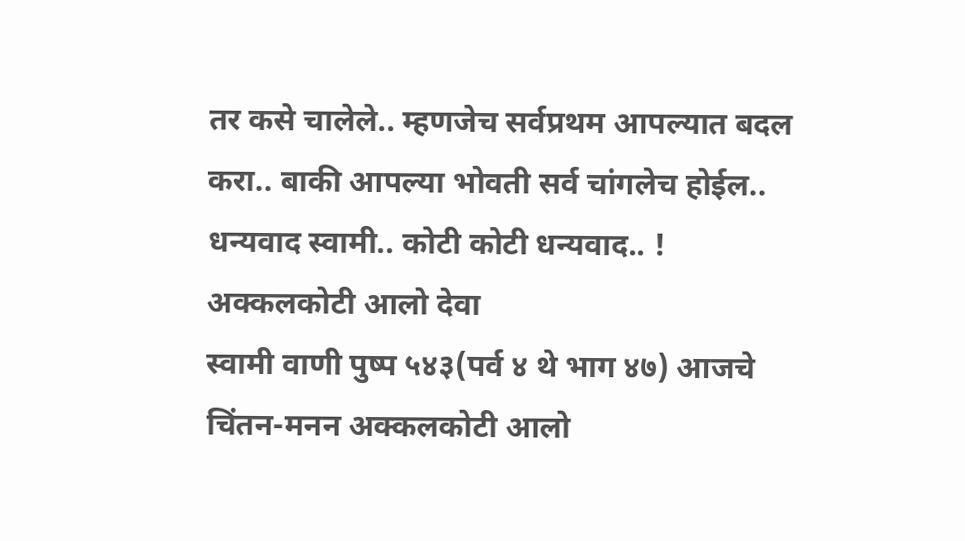तर कसे चालेले.. म्हणजेच सर्वप्रथम आपल्यात बदल करा.. बाकी आपल्या भोवती सर्व चांगलेच होईल.. धन्यवाद स्वामी.. कोटी कोटी धन्यवाद.. !
अक्कलकोटी आलो देवा
स्वामी वाणी पुष्प ५४३(पर्व ४ थे भाग ४७) आजचे चिंतन-मनन अक्कलकोटी आलो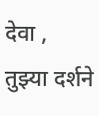देवा , तुझ्या दर्शने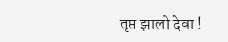तृप्त झालो देवा !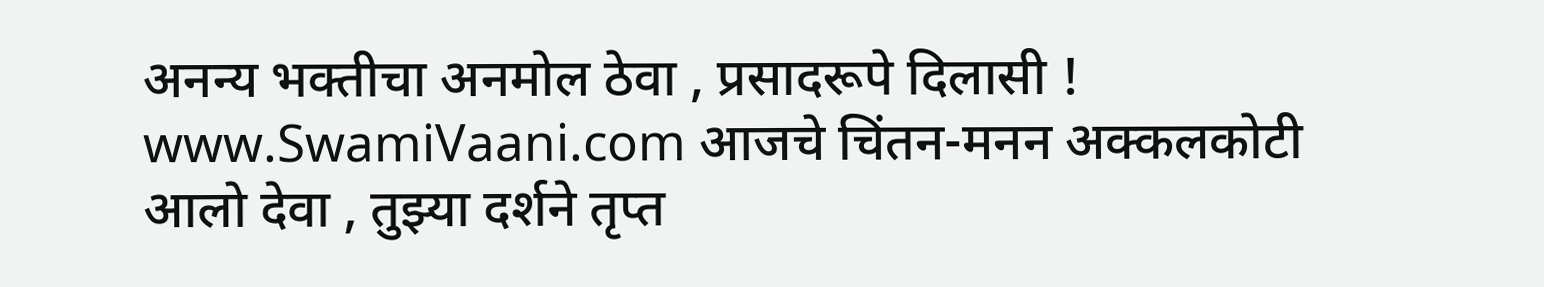अनन्य भक्तीचा अनमोल ठेवा , प्रसादरूपे दिलासी ! www.SwamiVaani.com आजचे चिंतन-मनन अक्कलकोटी आलो देवा , तुझ्या दर्शने तृप्त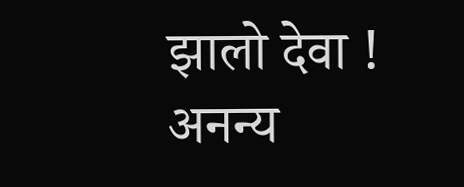झालो देवा ! अनन्य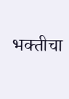भक्तीचा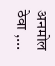अनमोल ठेवा ,...